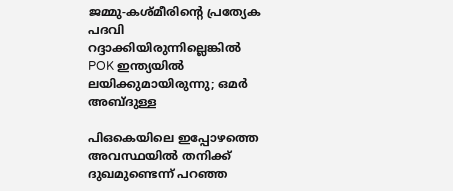ജമ്മു-കശ്മീരിന്റെ പ്രത്യേക പദവി റദ്ദാക്കിയിരുന്നില്ലെങ്കില്‍ POK ഇന്ത്യയില്‍ ലയിക്കുമായിരുന്നു; ഒമര്‍ അബ്ദുള്ള

പിഒകെയിലെ ഇപ്പോഴത്തെ അവസ്ഥയില്‍ തനിക്ക് ദുഖമുണ്ടെന്ന് പറഞ്ഞ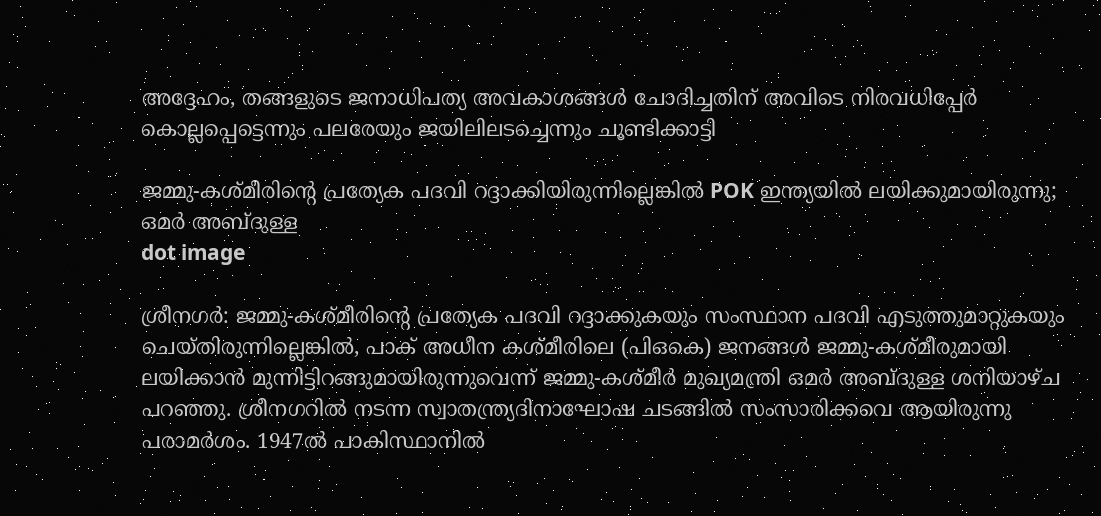അദ്ദേഹം, തങ്ങളുടെ ജനാധിപത്യ അവകാശങ്ങള്‍ ചോദിച്ചതിന് അവിടെ നിരവധിപ്പേര്‍ കൊല്ലപ്പെട്ടെന്നും പലരേയും ജയിലിലടച്ചെന്നും ചൂണ്ടിക്കാട്ടി

ജമ്മു-കശ്മീരിന്റെ പ്രത്യേക പദവി റദ്ദാക്കിയിരുന്നില്ലെങ്കില്‍ POK ഇന്ത്യയില്‍ ലയിക്കുമായിരുന്നു; ഒമര്‍ അബ്ദുള്ള
dot image

ശ്രീനഗര്‍: ജമ്മു-കശ്മീരിന്റെ പ്രത്യേക പദവി റദ്ദാക്കുകയും സംസ്ഥാന പദവി എടുത്തുമാറ്റുകയും ചെയ്തിരുന്നില്ലെങ്കില്‍, പാക് അധീന കശ്മീരിലെ (പിഒകെ) ജനങ്ങള്‍ ജമ്മു-കശ്മീരുമായി ലയിക്കാന്‍ മുന്നിട്ടിറങ്ങുമായിരുന്നുവെന്ന് ജമ്മു-കശ്മീര്‍ മുഖ്യമന്ത്രി ഒമര്‍ അബ്ദുള്ള ശനിയാഴ്ച പറഞ്ഞു. ശ്രീനഗറില്‍ നടന്ന സ്വാതന്ത്ര്യദിനാഘോഷ ചടങ്ങില്‍ സംസാരിക്കവെ ആയിരുന്നു പരാമര്‍ശം. 1947ല്‍ പാകിസ്ഥാനില്‍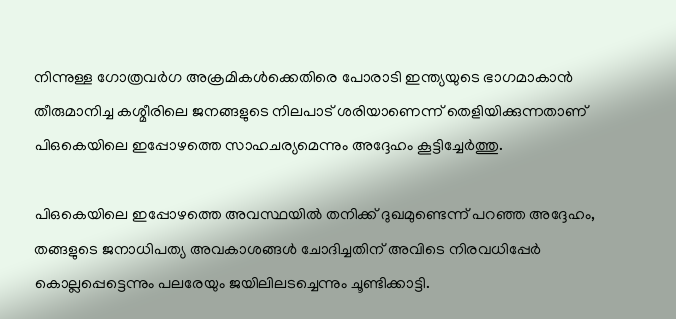നിന്നുള്ള ഗോത്രവര്‍ഗ അക്രമികള്‍ക്കെതിരെ പോരാടി ഇന്ത്യയുടെ ഭാഗമാകാന്‍ തീരുമാനിച്ച കശ്മീരിലെ ജനങ്ങളുടെ നിലപാട് ശരിയാണെന്ന് തെളിയിക്കുന്നതാണ് പിഒകെയിലെ ഇപ്പോഴത്തെ സാഹചര്യമെന്നും അദ്ദേഹം കൂട്ടിച്ചേര്‍ത്തു.

പിഒകെയിലെ ഇപ്പോഴത്തെ അവസ്ഥയില്‍ തനിക്ക് ദുഖമുണ്ടെന്ന് പറഞ്ഞ അദ്ദേഹം, തങ്ങളുടെ ജനാധിപത്യ അവകാശങ്ങള്‍ ചോദിച്ചതിന് അവിടെ നിരവധിപ്പേര്‍ കൊല്ലപ്പെട്ടെന്നും പലരേയും ജയിലിലടച്ചെന്നും ചൂണ്ടിക്കാട്ടി.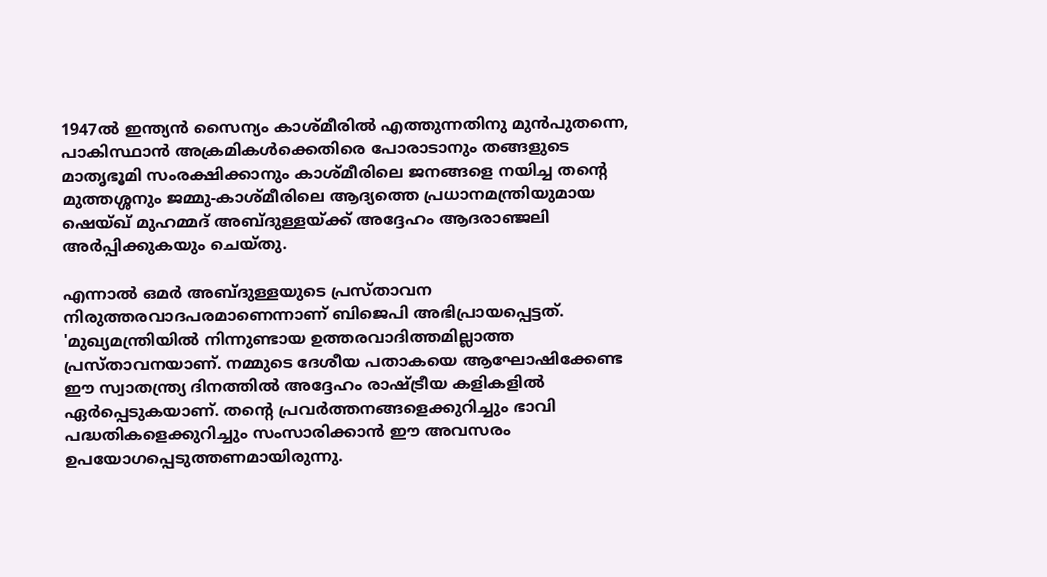1947ല്‍ ഇന്ത്യന്‍ സൈന്യം കാശ്മീരില്‍ എത്തുന്നതിനു മുന്‍പുതന്നെ, പാകിസ്ഥാന്‍ അക്രമികള്‍ക്കെതിരെ പോരാടാനും തങ്ങളുടെ മാതൃഭൂമി സംരക്ഷിക്കാനും കാശ്മീരിലെ ജനങ്ങളെ നയിച്ച തന്റെ മുത്തശ്ശനും ജമ്മു-കാശ്മീരിലെ ആദ്യത്തെ പ്രധാനമന്ത്രിയുമായ ഷെയ്ഖ് മുഹമ്മദ് അബ്ദുള്ളയ്ക്ക് അദ്ദേഹം ആദരാഞ്ജലി അര്‍പ്പിക്കുകയും ചെയ്തു.

എന്നാല്‍ ഒമര്‍ അബ്ദുള്ളയുടെ പ്രസ്താവന നിരുത്തരവാദപരമാണെന്നാണ് ബിജെപി അഭിപ്രായപ്പെട്ടത്. 'മുഖ്യമന്ത്രിയില്‍ നിന്നുണ്ടായ ഉത്തരവാദിത്തമില്ലാത്ത പ്രസ്താവനയാണ്. നമ്മുടെ ദേശീയ പതാകയെ ആഘോഷിക്കേണ്ട ഈ സ്വാതന്ത്ര്യ ദിനത്തില്‍ അദ്ദേഹം രാഷ്ട്രീയ കളികളില്‍ ഏര്‍പ്പെടുകയാണ്. തന്റെ പ്രവര്‍ത്തനങ്ങളെക്കുറിച്ചും ഭാവി പദ്ധതികളെക്കുറിച്ചും സംസാരിക്കാന്‍ ഈ അവസരം ഉപയോഗപ്പെടുത്തണമായിരുന്നു.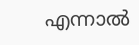എന്നാല്‍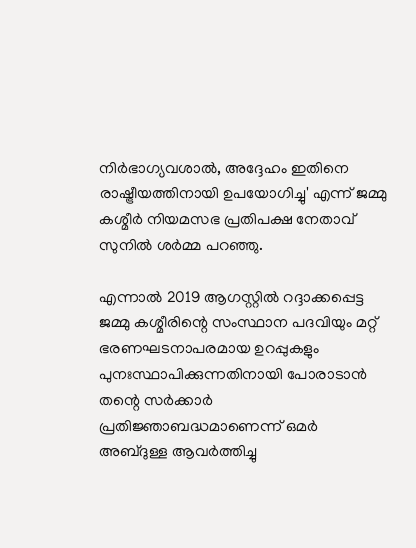നിര്‍ഭാഗ്യവശാല്‍, അദ്ദേഹം ഇതിനെ രാഷ്ട്രീയത്തിനായി ഉപയോഗിച്ചു' എന്ന് ജമ്മു കശ്മീര്‍ നിയമസഭ പ്രതിപക്ഷ നേതാവ് സുനില്‍ ശര്‍മ്മ പറഞ്ഞു.

എന്നാല്‍ 2019 ആഗസ്റ്റില്‍ റദ്ദാക്കപ്പെട്ട ജമ്മു കശ്മീരിന്റെ സംസ്ഥാന പദവിയും മറ്റ് ഭരണഘടനാപരമായ ഉറപ്പുകളും പുനഃസ്ഥാപിക്കുന്നതിനായി പോരാടാന്‍ തന്റെ സര്‍ക്കാര്‍ പ്രതിജ്ഞാബദ്ധമാണെന്ന് ഒമര്‍ അബ്ദുള്ള ആവര്‍ത്തിച്ചു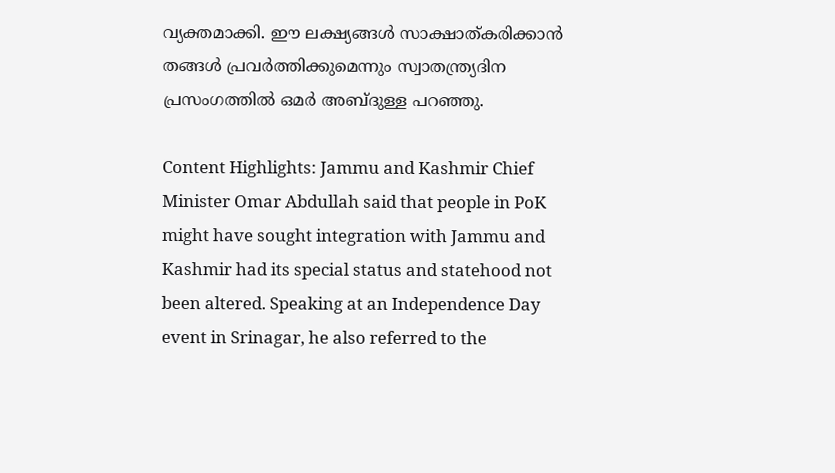വ്യക്തമാക്കി. ഈ ലക്ഷ്യങ്ങള്‍ സാക്ഷാത്കരിക്കാന്‍ തങ്ങള്‍ പ്രവര്‍ത്തിക്കുമെന്നും സ്വാതന്ത്ര്യദിന പ്രസംഗത്തില്‍ ഒമര്‍ അബ്ദുള്ള പറഞ്ഞു.

Content Highlights: Jammu and Kashmir Chief Minister Omar Abdullah said that people in PoK might have sought integration with Jammu and Kashmir had its special status and statehood not been altered. Speaking at an Independence Day event in Srinagar, he also referred to the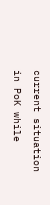current situation in PoK while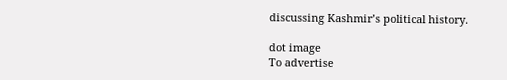discussing Kashmir’s political history.

dot image
To advertise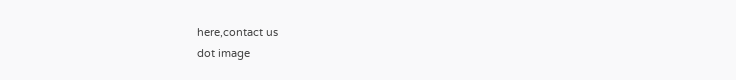here,contact us
dot image